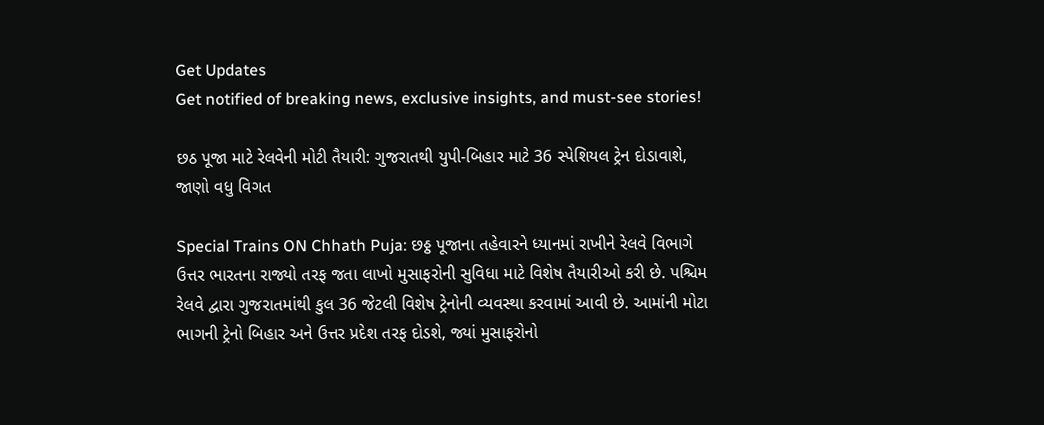Get Updates
Get notified of breaking news, exclusive insights, and must-see stories!

છઠ પૂજા માટે રેલવેની મોટી તૈયારી: ગુજરાતથી યુપી-બિહાર માટે 36 સ્પેશિયલ ટ્રેન દોડાવાશે, જાણો વધુ વિગત

Special Trains ON Chhath Puja: છઠ્ઠ પૂજાના તહેવારને ધ્યાનમાં રાખીને રેલવે વિભાગે ઉત્તર ભારતના રાજ્યો તરફ જતા લાખો મુસાફરોની સુવિધા માટે વિશેષ તૈયારીઓ કરી છે. પશ્ચિમ રેલવે દ્વારા ગુજરાતમાંથી કુલ 36 જેટલી વિશેષ ટ્રેનોની વ્યવસ્થા કરવામાં આવી છે. આમાંની મોટા ભાગની ટ્રેનો બિહાર અને ઉત્તર પ્રદેશ તરફ દોડશે, જ્યાં મુસાફરોનો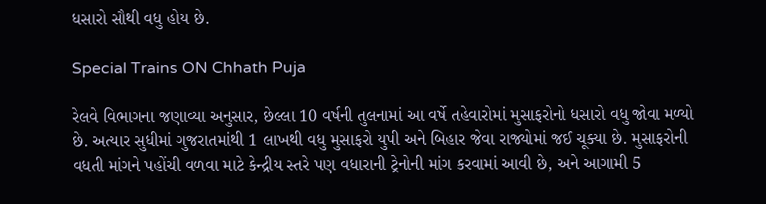ધસારો સૌથી વધુ હોય છે.

Special Trains ON Chhath Puja

રેલવે વિભાગના જણાવ્યા અનુસાર, છેલ્લા 10 વર્ષની તુલનામાં આ વર્ષે તહેવારોમાં મુસાફરોનો ધસારો વધુ જોવા મળ્યો છે. અત્યાર સુધીમાં ગુજરાતમાંથી 1 લાખથી વધુ મુસાફરો યુપી અને બિહાર જેવા રાજ્યોમાં જઈ ચૂક્યા છે. મુસાફરોની વધતી માંગને પહોંચી વળવા માટે કેન્દ્રીય સ્તરે પણ વધારાની ટ્રેનોની માંગ કરવામાં આવી છે, અને આગામી 5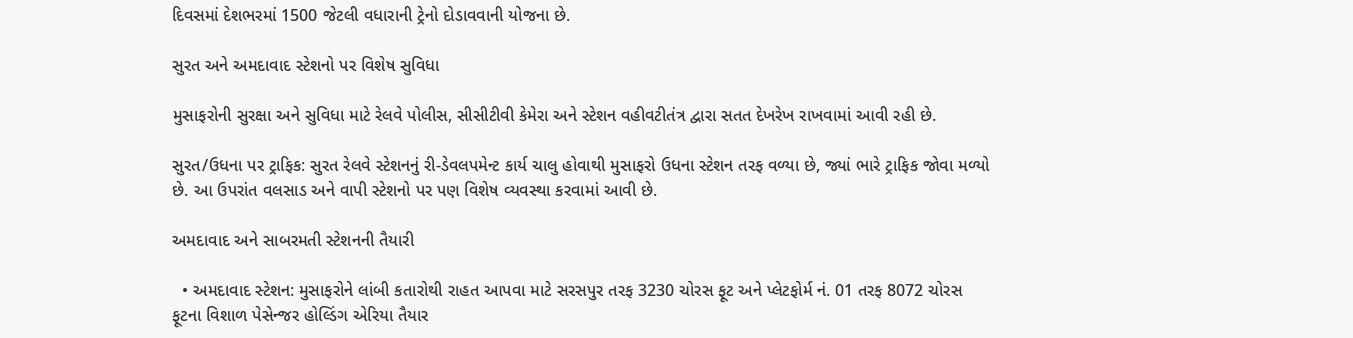દિવસમાં દેશભરમાં 1500 જેટલી વધારાની ટ્રેનો દોડાવવાની યોજના છે.

સુરત અને અમદાવાદ સ્ટેશનો પર વિશેષ સુવિધા

મુસાફરોની સુરક્ષા અને સુવિધા માટે રેલવે પોલીસ, સીસીટીવી કેમેરા અને સ્ટેશન વહીવટીતંત્ર દ્વારા સતત દેખરેખ રાખવામાં આવી રહી છે.

સુરત/ઉધના પર ટ્રાફિક: સુરત રેલવે સ્ટેશનનું રી-ડેવલપમેન્ટ કાર્ય ચાલુ હોવાથી મુસાફરો ઉધના સ્ટેશન તરફ વળ્યા છે, જ્યાં ભારે ટ્રાફિક જોવા મળ્યો છે. આ ઉપરાંત વલસાડ અને વાપી સ્ટેશનો પર પણ વિશેષ વ્યવસ્થા કરવામાં આવી છે.

અમદાવાદ અને સાબરમતી સ્ટેશનની તૈયારી

  • અમદાવાદ સ્ટેશન: મુસાફરોને લાંબી કતારોથી રાહત આપવા માટે સરસપુર તરફ 3230 ચોરસ ફૂટ અને પ્લેટફોર્મ નં. 01 તરફ 8072 ચોરસ ફૂટના વિશાળ પેસેન્જર હોલ્ડિંગ એરિયા તૈયાર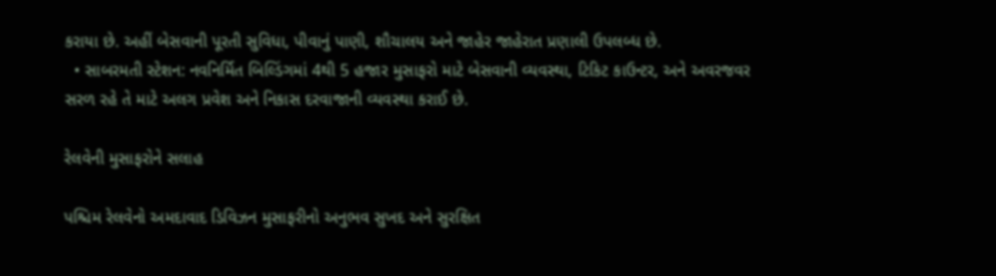કરાયા છે. અહીં બેસવાની પૂરતી સુવિધા, પીવાનું પાણી, શૌચાલય અને જાહેર જાહેરાત પ્રણાલી ઉપલબ્ધ છે.
  • સાબરમતી સ્ટેશન: નવનિર્મિત બિલ્ડિંગમાં 4થી 5 હજાર મુસાફરો માટે બેસવાની વ્યવસ્થા, ટિકિટ કાઉન્ટર, અને અવરજવર સરળ રહે તે માટે અલગ પ્રવેશ અને નિકાસ દરવાજાની વ્યવસ્થા કરાઈ છે.

રેલવેની મુસાફરોને સલાહ

પશ્ચિમ રેલવેનો અમદાવાદ ડિવિઝન મુસાફરીનો અનુભવ સુખદ અને સુરક્ષિત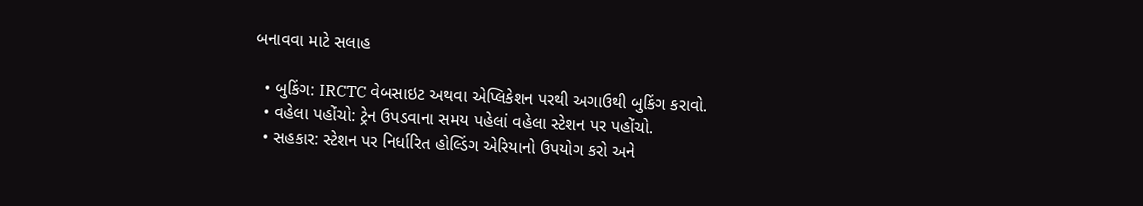બનાવવા માટે સલાહ

  • બુકિંગ: IRCTC વેબસાઇટ અથવા એપ્લિકેશન પરથી અગાઉથી બુકિંગ કરાવો.
  • વહેલા પહોંચો: ટ્રેન ઉપડવાના સમય પહેલાં વહેલા સ્ટેશન પર પહોંચો.
  • સહકાર: સ્ટેશન પર નિર્ધારિત હોલ્ડિંગ એરિયાનો ઉપયોગ કરો અને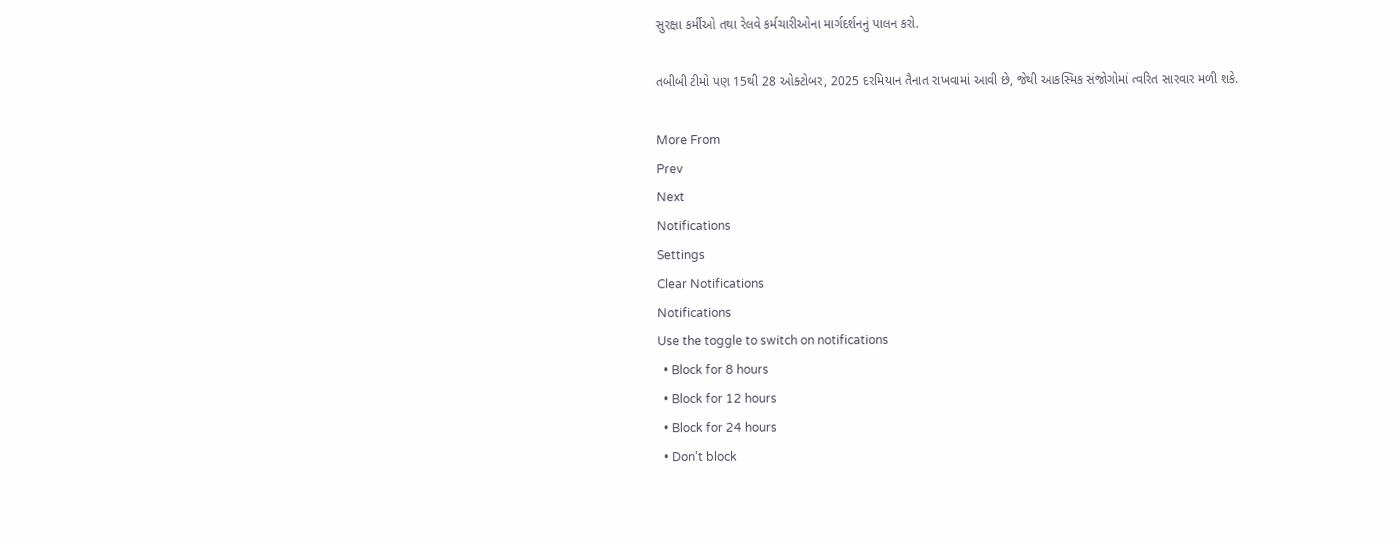સુરક્ષા કર્મીઓ તથા રેલવે કર્મચારીઓના માર્ગદર્શનનું પાલન કરો.

તબીબી ટીમો પણ 15થી 28 ઓક્ટોબર, 2025 દરમિયાન તૈનાત રાખવામાં આવી છે, જેથી આકસ્મિક સંજોગોમાં ત્વરિત સારવાર મળી શકે.

More From
Prev
Next
Notifications
Settings
Clear Notifications
Notifications
Use the toggle to switch on notifications
  • Block for 8 hours
  • Block for 12 hours
  • Block for 24 hours
  • Don't block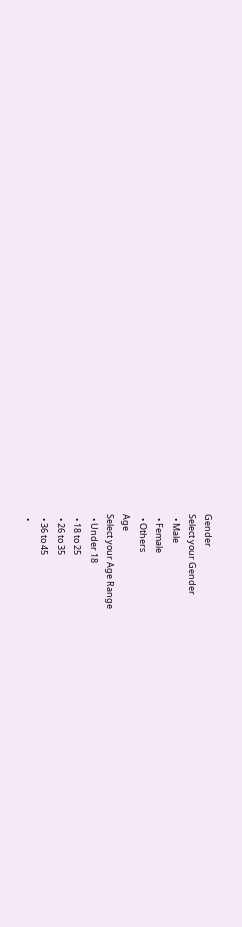Gender
Select your Gender
  • Male
  • Female
  • Others
Age
Select your Age Range
  • Under 18
  • 18 to 25
  • 26 to 35
  • 36 to 45
  •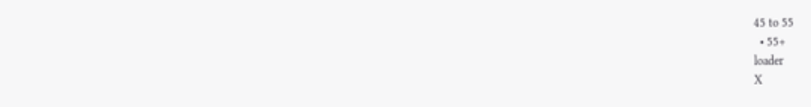45 to 55
  • 55+
loader
X